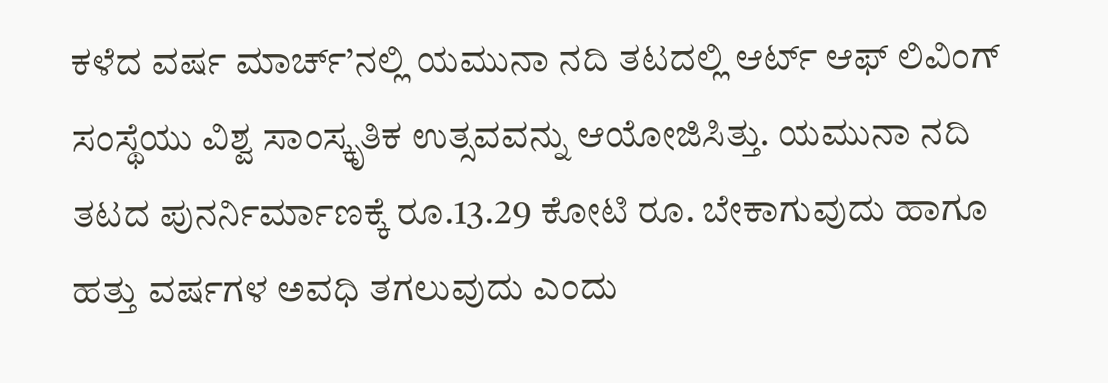ಕಳೆದ ವರ್ಷ ಮಾರ್ಚ್’ನಲ್ಲಿ ಯಮುನಾ ನದಿ ತಟದಲ್ಲಿ ಆರ್ಟ್ ಆಫ್ ಲಿವಿಂಗ್ ಸಂಸ್ಥೆಯು ವಿಶ್ವ ಸಾಂಸ್ಕೃತಿಕ ಉತ್ಸವವನ್ನು ಆಯೋಜಿಸಿತ್ತು. ಯಮುನಾ ನದಿ ತಟದ ಪುನರ್ನಿರ್ಮಾಣಕ್ಕೆ ರೂ.13.29 ಕೋಟಿ ರೂ. ಬೇಕಾಗುವುದು ಹಾಗೂ ಹತ್ತು ವರ್ಷಗಳ ಅವಧಿ ತಗಲುವುದು ಎಂದು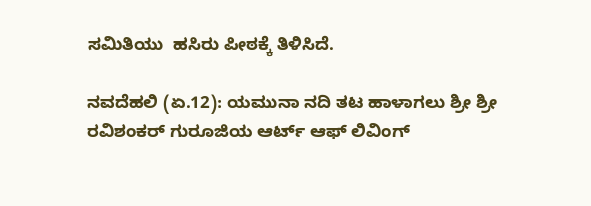ಸಮಿತಿಯು  ಹಸಿರು ಪೀಠಕ್ಕೆ ತಿಳಿಸಿದೆ.

ನವದೆಹಲಿ (ಏ.12): ಯಮುನಾ ನದಿ ತಟ ಹಾಳಾಗಲು ಶ್ರೀ ಶ್ರೀ ರವಿಶಂಕರ್ ಗುರೂಜಿಯ ಆರ್ಟ್ ಆಫ್ ಲಿವಿಂಗ್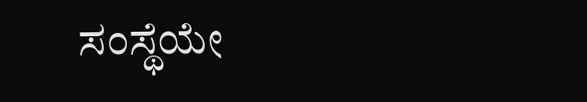ಸಂಸ್ಥೆಯೇ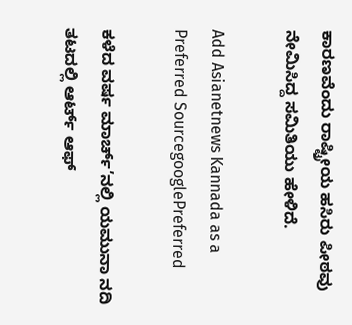ಕಾರಣವೆಂದು ರಾಷ್ಟ್ರೀಯ ಹಸಿರು ಪೀಠವು ನೇಮಿಸಿದ್ದ ಸಮಿತಿಯು ಹೇಳಿದೆ.

Add Asianetnews Kannada as a Preferred SourcegooglePreferred

ಕಳೆದ ವರ್ಷ ಮಾರ್ಚ್’ನಲ್ಲಿ ಯಮುನಾ ನದಿ ತಟದಲ್ಲಿ ಆರ್ಟ್ ಆಫ್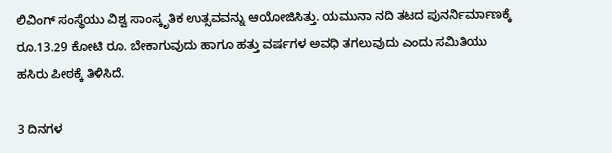ಲಿವಿಂಗ್ ಸಂಸ್ಥೆಯು ವಿಶ್ವ ಸಾಂಸ್ಕೃತಿಕ ಉತ್ಸವವನ್ನು ಆಯೋಜಿಸಿತ್ತು. ಯಮುನಾ ನದಿ ತಟದ ಪುನರ್ನಿರ್ಮಾಣಕ್ಕೆ ರೂ.13.29 ಕೋಟಿ ರೂ. ಬೇಕಾಗುವುದು ಹಾಗೂ ಹತ್ತು ವರ್ಷಗಳ ಅವಧಿ ತಗಲುವುದು ಎಂದು ಸಮಿತಿಯು ಹಸಿರು ಪೀಠಕ್ಕೆ ತಿಳಿಸಿದೆ.

3 ದಿನಗಳ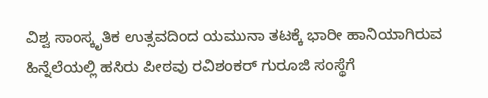ವಿಶ್ವ ಸಾಂಸ್ಕೃತಿಕ ಉತ್ಸವದಿಂದ ಯಮುನಾ ತಟಕ್ಕೆ ಭಾರೀ ಹಾನಿಯಾಗಿರುವ ಹಿನ್ನೆಲೆಯಲ್ಲಿ ಹಸಿರು ಪೀಠವು ರವಿಶಂಕರ್ ಗುರೂಜಿ ಸಂಸ್ಥೆಗೆ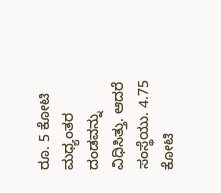ರೂ. 5 ಕೋಟಿ ಮಧ್ಯಂತರ ದಂಡವನ್ನು ವಿಧಿಸಿತ್ತು. ಆದರೆ ಸಂಸ್ಥೆಯು. 4.75 ಕೋಟಿ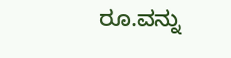ರೂ.ವನ್ನು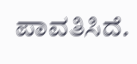ಪಾವತಿಸಿದೆ.